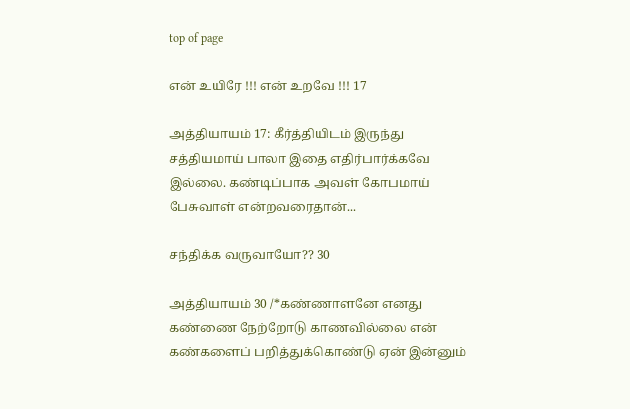top of page

என் உயிரே !!! என் உறவே !!! 17

அத்தியாயம் 17: கீர்த்தியிடம் இருந்து சத்தியமாய் பாலா இதை எதிர்பார்க்கவே இல்லை. கண்டிப்பாக அவள் கோபமாய் பேசுவாள் என்றவரைதான்...

சந்திக்க வருவாயோ?? 30

அத்தியாயம் 30 /*கண்ணாளனே எனது கண்ணை நேற்றோடு காணவில்லை என் கண்களைப் பறித்துக்கொண்டு ஏன் இன்னும்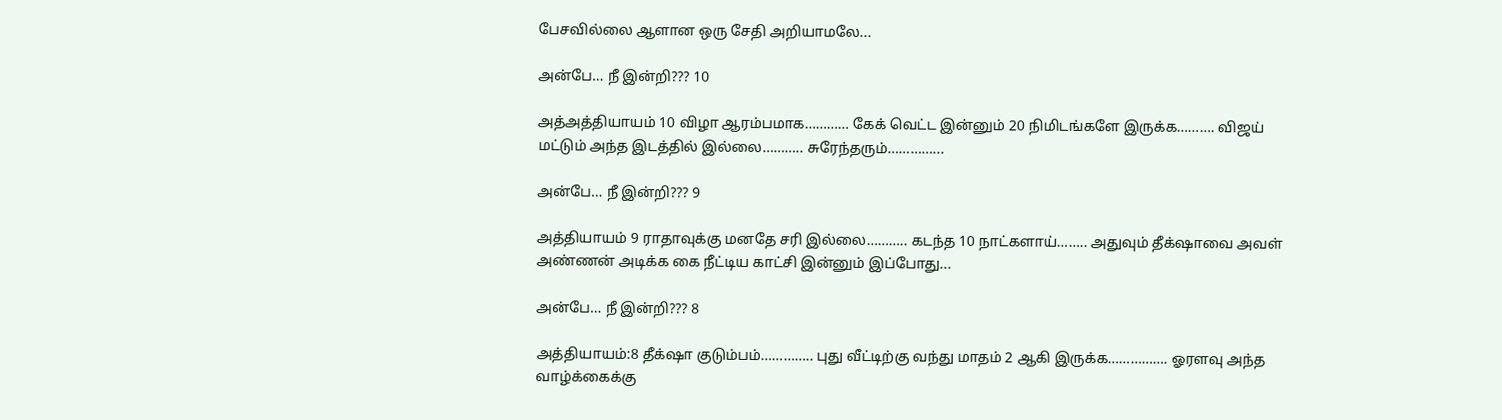பேசவில்லை ஆளான ஒரு சேதி அறியாமலே...

அன்பே… நீ இன்றி??? 10

அத்அத்தியாயம் 10 விழா ஆரம்பமாக………… கேக் வெட்ட இன்னும் 20 நிமிடங்களே இருக்க………. விஜய் மட்டும் அந்த இடத்தில் இல்லை……….. சுரேந்தரும்…………...

அன்பே… நீ இன்றி??? 9

அத்தியாயம் 9 ராதாவுக்கு மனதே சரி இல்லை……….. கடந்த 10 நாட்களாய்…….. அதுவும் தீக்‌ஷாவை அவள் அண்ணன் அடிக்க கை நீட்டிய காட்சி இன்னும் இப்போது...

அன்பே… நீ இன்றி??? 8

அத்தியாயம்:8 தீக்‌ஷா குடும்பம்………….. புது வீட்டிற்கு வந்து மாதம் 2 ஆகி இருக்க……………. ஓரளவு அந்த வாழ்க்கைக்கு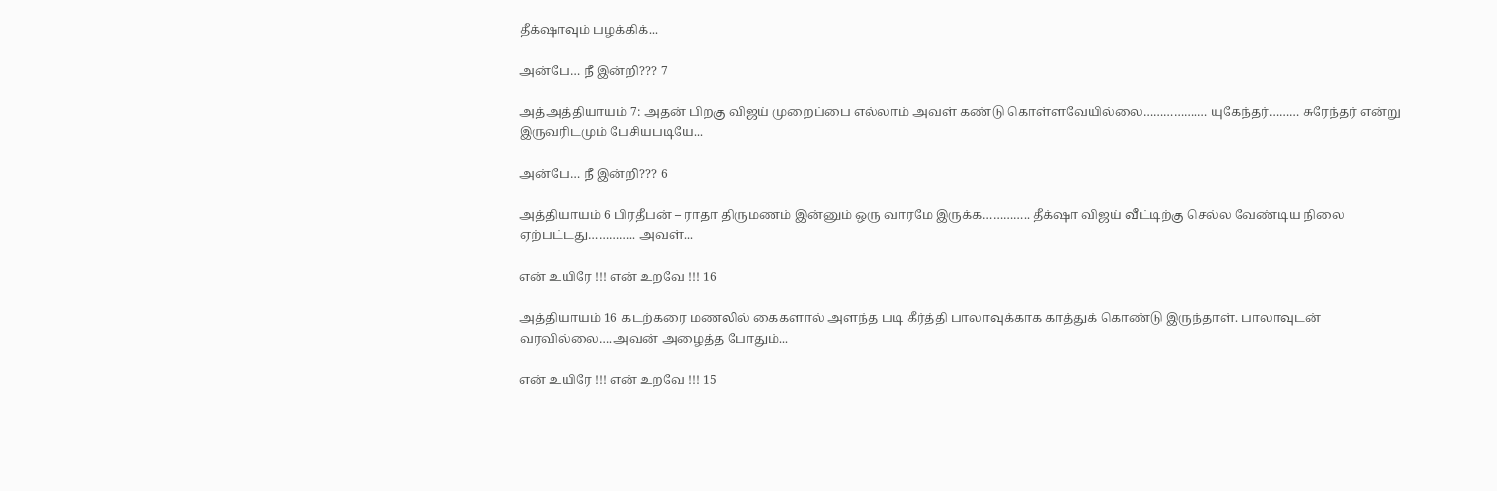தீக்‌ஷாவும் பழக்கிக்...

அன்பே… நீ இன்றி??? 7

அத்அத்தியாயம் 7: அதன் பிறகு விஜய் முறைப்பை எல்லாம் அவள் கண்டு கொள்ளவேயில்லை…………….… யுகேந்தர்……… சுரேந்தர் என்று இருவரிடமும் பேசியபடியே...

அன்பே… நீ இன்றி??? 6

அத்தியாயம் 6 பிரதீபன் – ராதா திருமணம் இன்னும் ஒரு வாரமே இருக்க………….. தீக்‌ஷா விஜய் வீட்டிற்கு செல்ல வேண்டிய நிலை ஏற்பட்டது………….. அவள்...

என் உயிரே !!! என் உறவே !!! 16

அத்தியாயம் 16 கடற்கரை மணலில் கைகளால் அள‌ந்த படி கீர்த்தி பாலாவுக்காக காத்துக் கொண்டு இருந்தாள். பாலாவுடன் வரவில்லை….அவன் அழைத்த போதும்...

என் உயிரே !!! என் உறவே !!! 15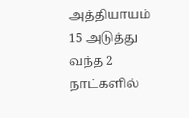அத்தியாயம் 15 அடுத்து வந்த 2 நாட்களில்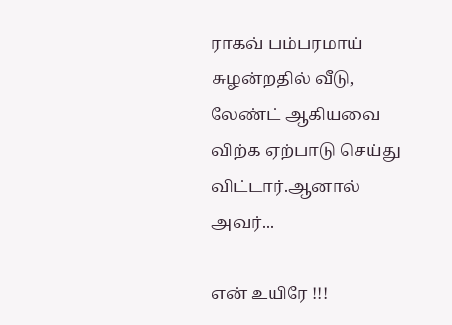ராகவ் பம்பரமாய் சுழன்றதில் வீடு, லேண்ட் ஆகியவை விற்க ஏற்பாடு செய்து விட்டார்.ஆனால் அவர்...

என் உயிரே !!!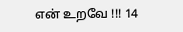என் உறவே !!! 14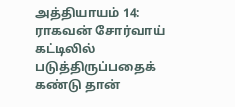அத்தியாயம் 14: ராகவன் சோர்வாய் கட்டிலில் படுத்திருப்பதைக் கண்டு தான்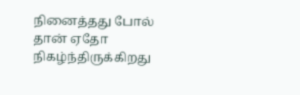நினைத்தது போல் தான் ஏதோ நிகழ்ந்திருக்கிறது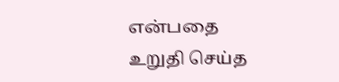என்பதை உறுதி செய்த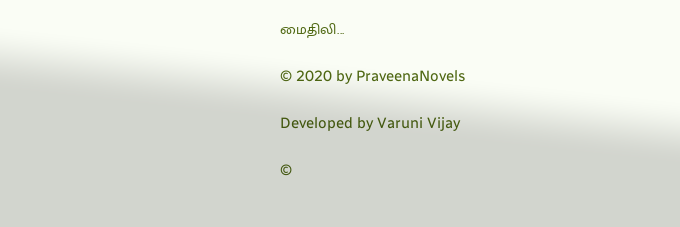மைதிலி...

© 2020 by PraveenaNovels

Developed by Varuni Vijay

©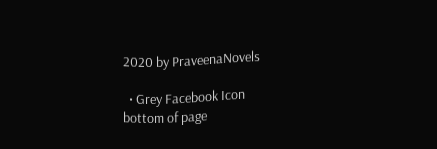2020 by PraveenaNovels

  • Grey Facebook Icon
bottom of page